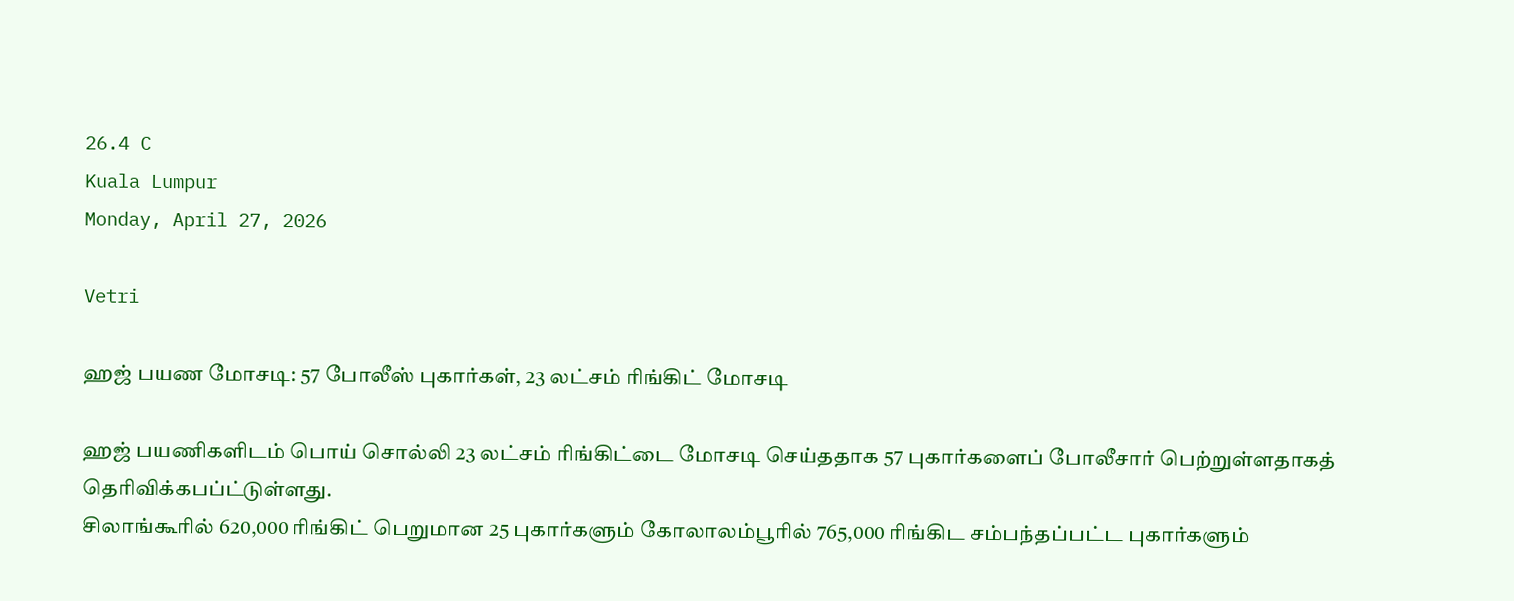26.4 C
Kuala Lumpur
Monday, April 27, 2026

Vetri

ஹஜ் பயண மோசடி: 57 போலீஸ் புகார்கள், 23 லட்சம் ரிங்கிட் மோசடி

ஹஜ் பயணிகளிடம் பொய் சொல்லி 23 லட்சம் ரிங்கிட்டை மோசடி செய்ததாக 57 புகார்களைப் போலீசார் பெற்றுள்ளதாகத் தெரிவிக்கபப்ட்டுள்ளது.
சிலாங்கூரில் 620,000 ரிங்கிட் பெறுமான 25 புகார்களும் கோலாலம்பூரில் 765,000 ரிங்கிட சம்பந்தப்பட்ட புகார்களும்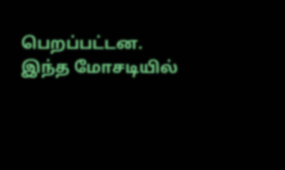பெறப்பட்டன.
இந்த மோசடியில்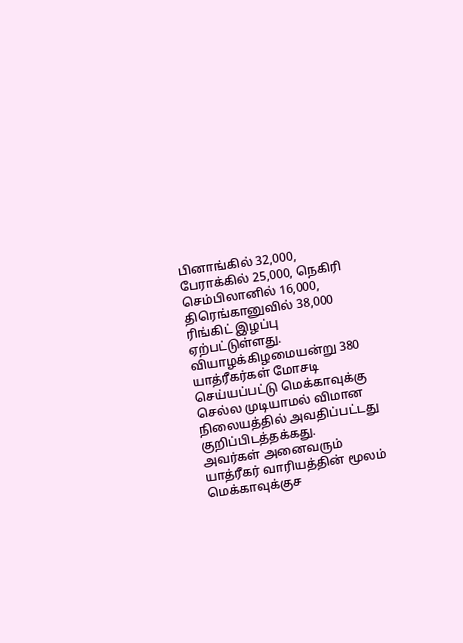பினாங்கில் 32,000, பேராக்கில் 25,000, நெகிரி செம்பிலானில் 16,000, திரெங்கானுவில் 38,000 ரிங்கிட் இழப்பு ஏற்பட்டுள்ளது.
வியாழக்கிழமையன்று 380 யாத்ரீகர்கள் மோசடி செய்யப்பட்டு மெக்காவுக்கு செல்ல முடியாமல் விமான நிலையத்தில் அவதிப்பட்டது குறிப்பிடத்தக்கது.
அவர்கள் அனைவரும் யாத்ரீகர் வாரியத்தின் மூலம் மெக்காவுக்குச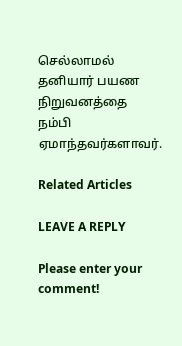செல்லாமல் தனியார் பயண நிறுவனத்தை நம்பி ஏமாந்தவர்களாவர்.

Related Articles

LEAVE A REPLY

Please enter your comment!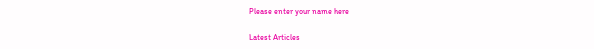Please enter your name here

Latest Articles